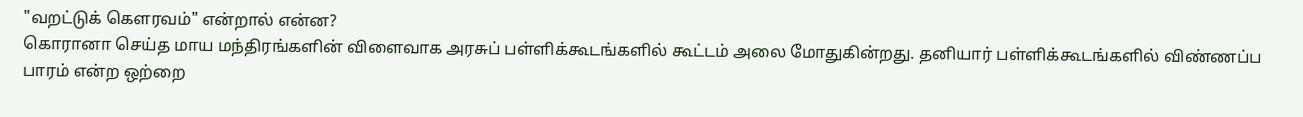"வறட்டுக் கௌரவம்" என்றால் என்ன?
கொரானா செய்த மாய மந்திரங்களின் விளைவாக அரசுப் பள்ளிக்கூடங்களில் கூட்டம் அலை மோதுகின்றது. தனியார் பள்ளிக்கூடங்களில் விண்ணப்ப பாரம் என்ற ஒற்றை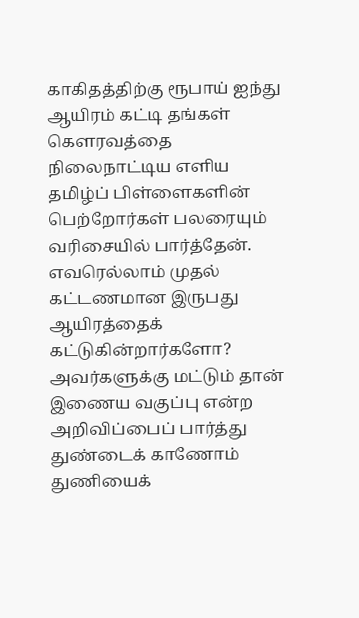காகிதத்திற்கு ரூபாய் ஐந்து ஆயிரம் கட்டி தங்கள் கௌரவத்தை நிலைநாட்டிய எளிய தமிழ்ப் பிள்ளைகளின் பெற்றோர்கள் பலரையும் வரிசையில் பார்த்தேன். எவரெல்லாம் முதல் கட்டணமான இருபது ஆயிரத்தைக் கட்டுகின்றார்களோ? அவர்களுக்கு மட்டும் தான் இணைய வகுப்பு என்ற அறிவிப்பைப் பார்த்து துண்டைக் காணோம் துணியைக்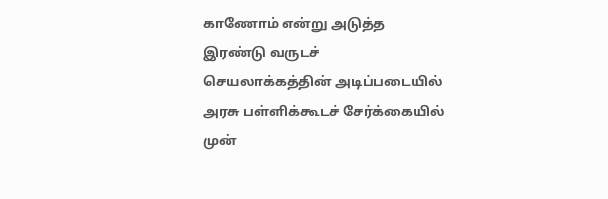காணோம் என்று அடுத்த இரண்டு வருடச் செயலாக்கத்தின் அடிப்படையில் அரசு பள்ளிக்கூடச் சேர்க்கையில் முன்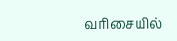வரிசையில்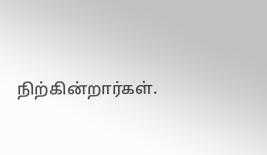நிற்கின்றார்கள்.